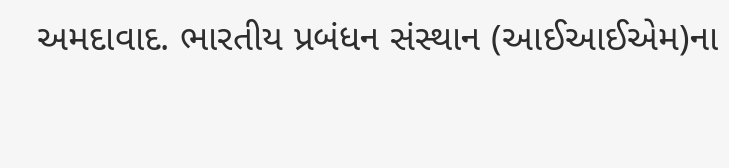અમદાવાદ. ભારતીય પ્રબંધન સંસ્થાન (આઈઆઈએમ)ના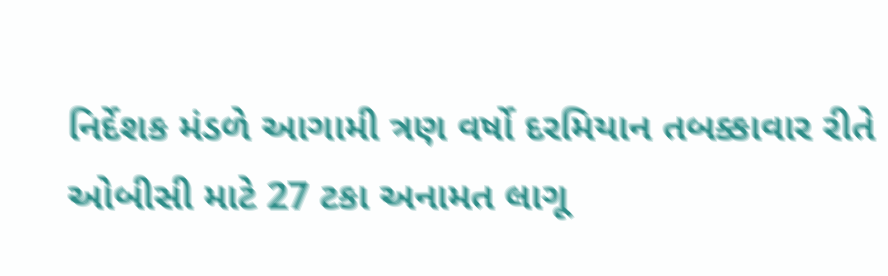નિર્દેશક મંડળે આગામી ત્રણ વર્ષો દરમિયાન તબક્કાવાર રીતે ઓબીસી માટે 27 ટકા અનામત લાગૂ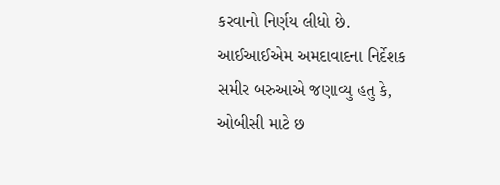કરવાનો નિર્ણય લીધો છે. આઈઆઈએમ અમદાવાદના નિર્દેશક સમીર બરુઆએ જણાવ્યુ હતુ કે, ઓબીસી માટે છ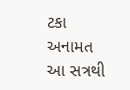ટકા અનામત આ સત્રથી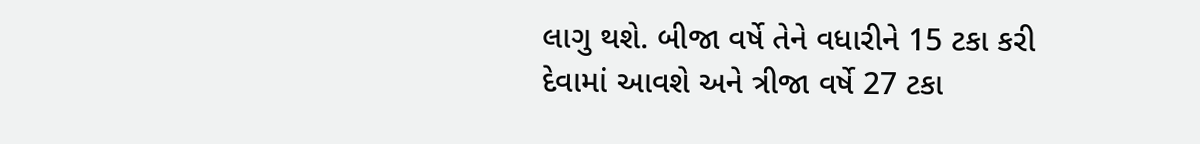લાગુ થશે. બીજા વર્ષે તેને વધારીને 15 ટકા કરી દેવામાં આવશે અને ત્રીજા વર્ષે 27 ટકા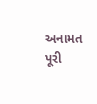અનામત પૂરી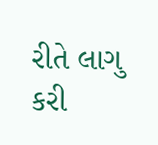રીતે લાગુ કરી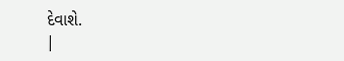દેવાશે.
|